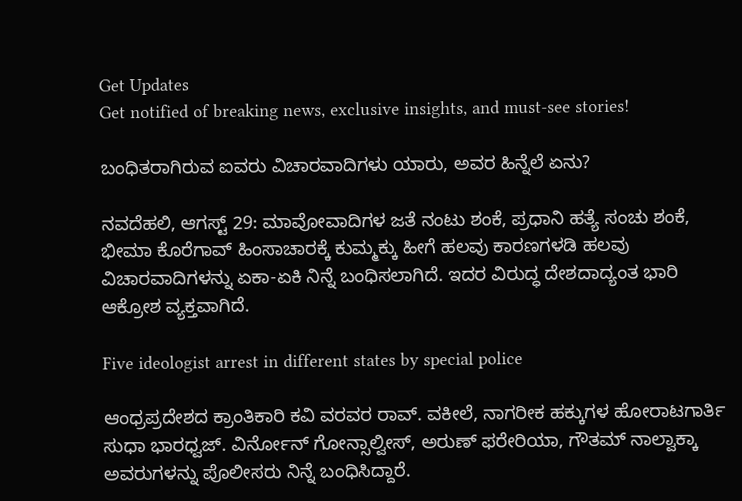Get Updates
Get notified of breaking news, exclusive insights, and must-see stories!

ಬಂಧಿತರಾಗಿರುವ ಐವರು ವಿಚಾರವಾದಿಗಳು ಯಾರು, ಅವರ ಹಿನ್ನೆಲೆ ಏನು?

ನವದೆಹಲಿ, ಆಗಸ್ಟ್ 29: ಮಾವೋವಾದಿಗಳ ಜತೆ ನಂಟು ಶಂಕೆ, ಪ್ರಧಾನಿ ಹತ್ಯೆ ಸಂಚು ಶಂಕೆ, ಭೀಮಾ ಕೊರೆಗಾವ್‌ ಹಿಂಸಾಚಾರಕ್ಕೆ ಕುಮ್ಮಕ್ಕು ಹೀಗೆ ಹಲವು ಕಾರಣಗಳಡಿ ಹಲವು ವಿಚಾರವಾದಿಗಳನ್ನು ಏಕಾ-ಏಕಿ ನಿನ್ನೆ ಬಂಧಿಸಲಾಗಿದೆ. ಇದರ ವಿರುದ್ಧ ದೇಶದಾದ್ಯಂತ ಭಾರಿ ಆಕ್ರೋಶ ವ್ಯಕ್ತವಾಗಿದೆ.

Five ideologist arrest in different states by special police

ಆಂಧ್ರಪ್ರದೇಶದ ಕ್ರಾಂತಿಕಾರಿ ಕವಿ ವರವರ ರಾವ್. ವಕೀಲೆ, ನಾಗರೀಕ ಹಕ್ಕುಗಳ ಹೋರಾಟಗಾರ್ತಿ ಸುಧಾ ಭಾರಧ್ವಜ್. ವಿರ್ನೋನ್ ಗೋನ್ಸಾಲ್ವೀಸ್, ಅರುಣ್ ಫರೇರಿಯಾ, ಗೌತಮ್ ನಾಲ್ವಾಕ್ಕಾ ಅವರುಗಳನ್ನು ಪೊಲೀಸರು ನಿನ್ನೆ ಬಂಧಿಸಿದ್ದಾರೆ.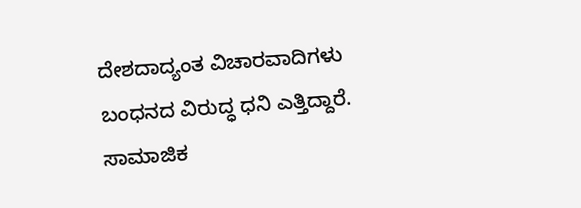ದೇಶದಾದ್ಯಂತ ವಿಚಾರವಾದಿಗಳು ಬಂಧನದ ವಿರುದ್ಧ ಧನಿ ಎತ್ತಿದ್ದಾರೆ. ಸಾಮಾಜಿಕ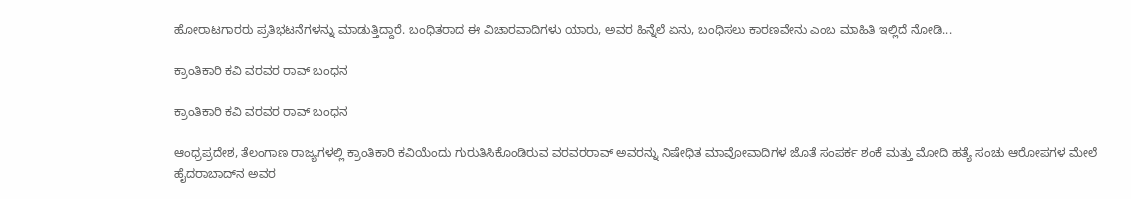ಹೋರಾಟಗಾರರು ಪ್ರತಿಭಟನೆಗಳನ್ನು ಮಾಡುತ್ತಿದ್ದಾರೆ. ಬಂಧಿತರಾದ ಈ ವಿಚಾರವಾದಿಗಳು ಯಾರು, ಅವರ ಹಿನ್ನೆಲೆ ಏನು, ಬಂಧಿಸಲು ಕಾರಣವೇನು ಎಂಬ ಮಾಹಿತಿ ಇಲ್ಲಿದೆ ನೋಡಿ...

ಕ್ರಾಂತಿಕಾರಿ ಕವಿ ವರವರ ರಾವ್ ಬಂಧನ

ಕ್ರಾಂತಿಕಾರಿ ಕವಿ ವರವರ ರಾವ್ ಬಂಧನ

ಆಂಧ್ರಪ್ರದೇಶ, ತೆಲಂಗಾಣ ರಾಜ್ಯಗಳಲ್ಲಿ ಕ್ರಾಂತಿಕಾರಿ ಕವಿಯೆಂದು ಗುರುತಿಸಿಕೊಂಡಿರುವ ವರವರರಾವ್ ಅವರನ್ನು ನಿಷೇಧಿತ ಮಾವೋವಾದಿಗಳ ಜೊತೆ ಸಂಪರ್ಕ ಶಂಕೆ ಮತ್ತು ಮೋದಿ ಹತ್ಯೆ ಸಂಚು ಆರೋಪಗಳ ಮೇಲೆ ಹೈದರಾಬಾದ್‌ನ ಅವರ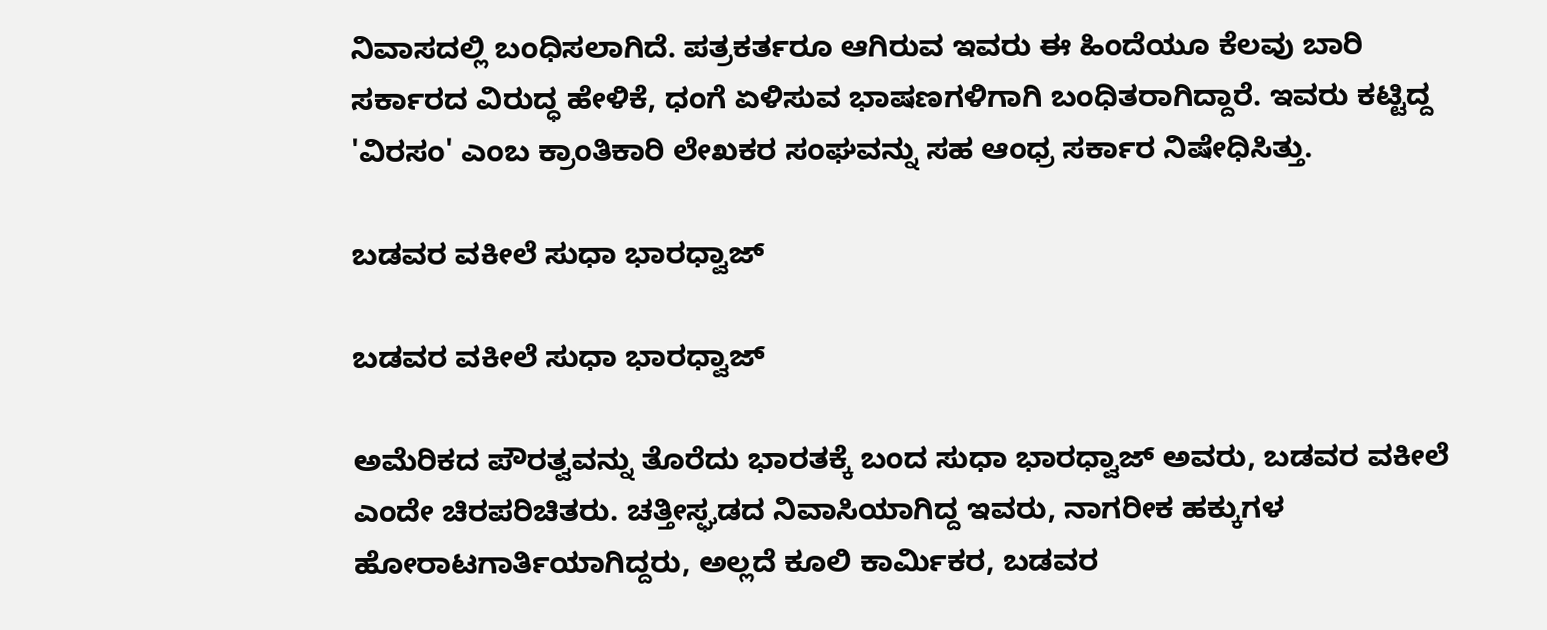ನಿವಾಸದಲ್ಲಿ ಬಂಧಿಸಲಾಗಿದೆ. ಪತ್ರಕರ್ತರೂ ಆಗಿರುವ ಇವರು ಈ ಹಿಂದೆಯೂ ಕೆಲವು ಬಾರಿ ಸರ್ಕಾರದ ವಿರುದ್ಧ ಹೇಳಿಕೆ, ಧಂಗೆ ಏಳಿಸುವ ಭಾಷಣಗಳಿಗಾಗಿ ಬಂಧಿತರಾಗಿದ್ದಾರೆ. ಇವರು ಕಟ್ಟಿದ್ದ 'ವಿರಸಂ' ಎಂಬ ಕ್ರಾಂತಿಕಾರಿ ಲೇಖಕರ ಸಂಘವನ್ನು ಸಹ ಆಂಧ್ರ ಸರ್ಕಾರ ನಿಷೇಧಿಸಿತ್ತು.

ಬಡವರ ವಕೀಲೆ ಸುಧಾ ಭಾರಧ್ವಾಜ್

ಬಡವರ ವಕೀಲೆ ಸುಧಾ ಭಾರಧ್ವಾಜ್

ಅಮೆರಿಕದ ಪೌರತ್ವವನ್ನು ತೊರೆದು ಭಾರತಕ್ಕೆ ಬಂದ ಸುಧಾ ಭಾರಧ್ವಾಜ್ ಅವರು, ಬಡವರ ವಕೀಲೆ ಎಂದೇ ಚಿರಪರಿಚಿತರು. ಚತ್ತೀಸ್ಘಡದ ನಿವಾಸಿಯಾಗಿದ್ದ ಇವರು, ನಾಗರೀಕ ಹಕ್ಕುಗಳ ಹೋರಾಟಗಾರ್ತಿಯಾಗಿದ್ದರು, ಅಲ್ಲದೆ ಕೂಲಿ ಕಾರ್ಮಿಕರ, ಬಡವರ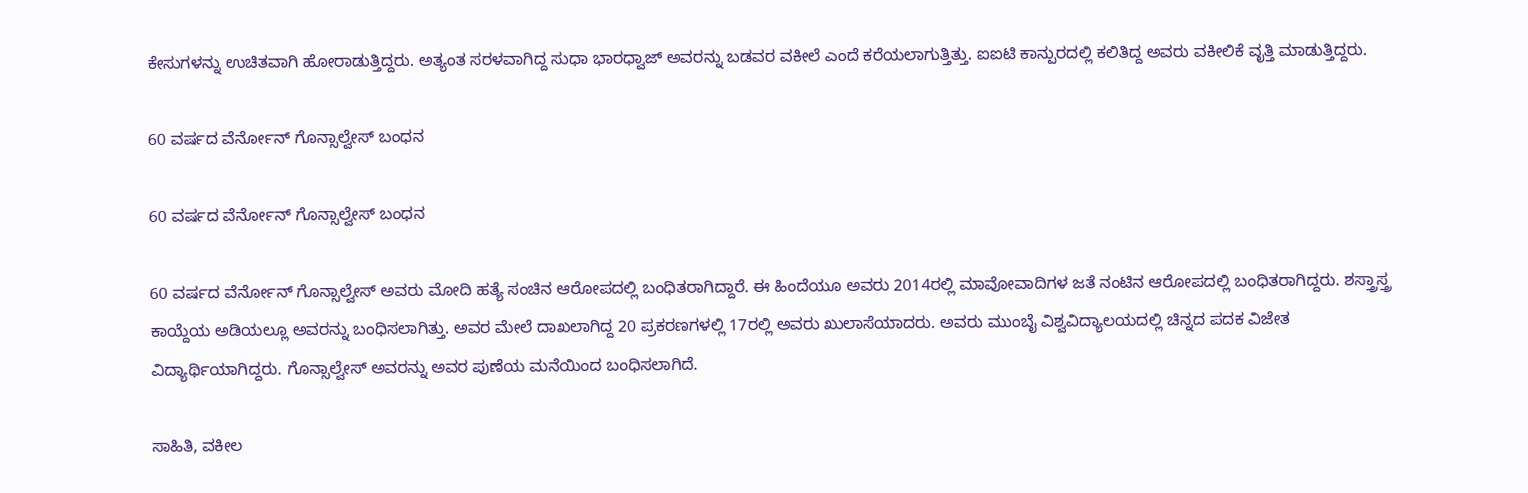ಕೇಸುಗಳನ್ನು ಉಚಿತವಾಗಿ ಹೋರಾಡುತ್ತಿದ್ದರು. ಅತ್ಯಂತ ಸರಳವಾಗಿದ್ದ ಸುಧಾ ಭಾರಧ್ವಾಜ್ ಅವರನ್ನು ಬಡವರ ವಕೀಲೆ ಎಂದೆ ಕರೆಯಲಾಗುತ್ತಿತ್ತು. ಐಐಟಿ ಕಾನ್ಪುರದಲ್ಲಿ ಕಲಿತಿದ್ದ ಅವರು ವಕೀಲಿಕೆ ವೃತ್ತಿ ಮಾಡುತ್ತಿದ್ದರು.

60 ವರ್ಷದ ವೆರ್ನೋನ್ ಗೊನ್ಸಾಲ್ವೇಸ್ ಬಂಧನ

60 ವರ್ಷದ ವೆರ್ನೋನ್ ಗೊನ್ಸಾಲ್ವೇಸ್ ಬಂಧನ

60 ವರ್ಷದ ವೆರ್ನೋನ್‌ ಗೊನ್ಸಾಲ್ವೇಸ್ ಅವರು ಮೋದಿ ಹತ್ಯೆ ಸಂಚಿನ ಆರೋಪದಲ್ಲಿ ಬಂಧಿತರಾಗಿದ್ದಾರೆ. ಈ ಹಿಂದೆಯೂ ಅವರು 2014ರಲ್ಲಿ ಮಾವೋವಾದಿಗಳ ಜತೆ ನಂಟಿನ ಆರೋಪದಲ್ಲಿ ಬಂಧಿತರಾಗಿದ್ದರು. ಶಸ್ತ್ರಾಸ್ತ್ರ ಕಾಯ್ದೆಯ ಅಡಿಯಲ್ಲೂ ಅವರನ್ನು ಬಂಧಿಸಲಾಗಿತ್ತು. ಅವರ ಮೇಲೆ ದಾಖಲಾಗಿದ್ದ 20 ಪ್ರಕರಣಗಳಲ್ಲಿ 17ರಲ್ಲಿ ಅವರು ಖುಲಾಸೆಯಾದರು. ಅವರು ಮುಂಬೈ ವಿಶ್ವವಿದ್ಯಾಲಯದಲ್ಲಿ ಚಿನ್ನದ ಪದಕ ವಿಜೇತ ವಿದ್ಯಾರ್ಥಿಯಾಗಿದ್ದರು. ಗೊನ್ಸಾಲ್ವೇಸ್ ಅವರನ್ನು ಅವರ ಪುಣೆಯ ಮನೆಯಿಂದ ಬಂಧಿಸಲಾಗಿದೆ.

ಸಾಹಿತಿ, ವಕೀಲ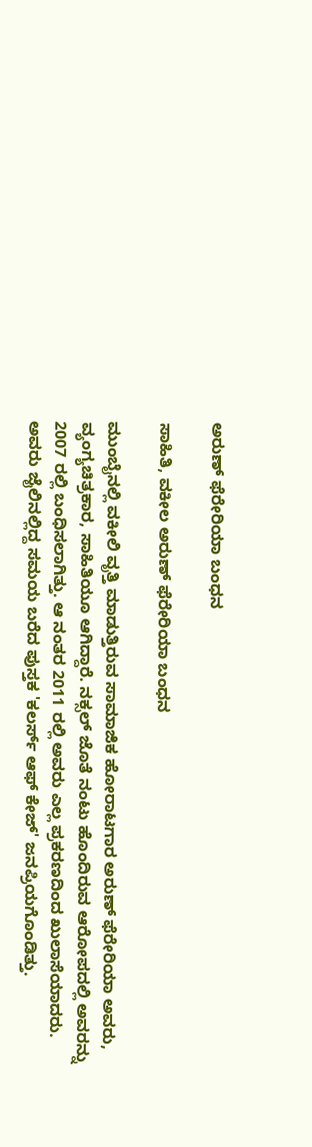ಅರುಣ್ ಫೆರೇರಿಯಾ ಬಂಧನ

ಸಾಹಿತಿ, ವಕೀಲ ಅರುಣ್ ಫೆರೇರಿಯಾ ಬಂಧನ

ಮುಂಬೈನಲ್ಲಿ ವಕೀಲಿ ವೃತ್ತಿ ಮಾಡುತ್ತಿರುವ ಸಾಮಾಜಿಕ ಹೋರಾಟಗಾರ ಅರುಣ್ ಫೆರೇರಿಯಾ ಅವರು, ವ್ಯಂಗ್ಯಚಿತ್ರಕಾರ, ಸಾಹಿತಿಯೂ ಆಗಿದ್ದಾರೆ. ನಕ್ಸಲ್‌ ಜೊತೆ ನಂಟು ಹೊಂದಿರುವ ಆರೋಪದಲ್ಲಿ ಅವರನ್ನು 2007 ರಲ್ಲಿ ಬಂಧಿಸಲಾಗಿತ್ತು. ಆ ನಂತರ 2011 ರಲ್ಲಿ ಅವರು ಎಲ್ಲ ಪ್ರಕರಣದಿಂದ ಖುಲಾಸೆಯಾದರು. ಅವರು ಜೈಲಿನಲ್ಲಿದ್ದ ಸಮಯ ಬರೆದ ಪುಸ್ತಕ 'ಕಲರ್ಸ್‌ ಆಫ್ ಕೇಜ್' ಜನಪ್ರಿಯಗೊಂಡಿತ್ತು.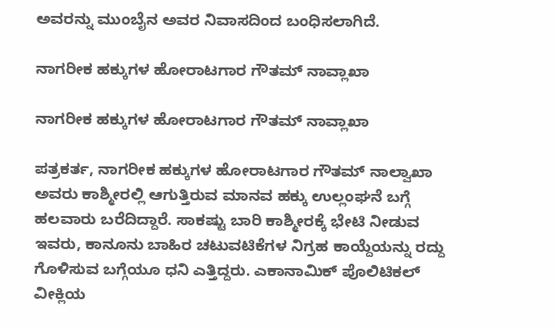ಅವರನ್ನು ಮುಂಬೈನ ಅವರ ನಿವಾಸದಿಂದ ಬಂಧಿಸಲಾಗಿದೆ.

ನಾಗರೀಕ ಹಕ್ಕುಗಳ ಹೋರಾಟಗಾರ ಗೌತಮ್ ನಾವ್ಲಾಖಾ

ನಾಗರೀಕ ಹಕ್ಕುಗಳ ಹೋರಾಟಗಾರ ಗೌತಮ್ ನಾವ್ಲಾಖಾ

ಪತ್ರಕರ್ತ, ನಾಗರೀಕ ಹಕ್ಕುಗಳ ಹೋರಾಟಗಾರ ಗೌತಮ್ ನಾಲ್ವಾಖಾ ಅವರು ಕಾಶ್ಮೀರಲ್ಲಿ ಆಗುತ್ತಿರುವ ಮಾನವ ಹಕ್ಕು ಉಲ್ಲಂಘನೆ ಬಗ್ಗೆ ಹಲವಾರು ಬರೆದಿದ್ದಾರೆ. ಸಾಕಷ್ಟು ಬಾರಿ ಕಾಶ್ಮೀರಕ್ಕೆ ಭೇಟಿ ನೀಡುವ ಇವರು, ಕಾನೂನು ಬಾಹಿರ ಚಟುವಟಿಕೆಗಳ ನಿಗ್ರಹ ಕಾಯ್ದೆಯನ್ನು ರದ್ದು ಗೊಳಿಸುವ ಬಗ್ಗೆಯೂ ಧನಿ ಎತ್ತಿದ್ದರು. ಎಕಾನಾಮಿಕ್ ಪೊಲಿಟಿಕಲ್ ವೀಕ್ಲಿಯ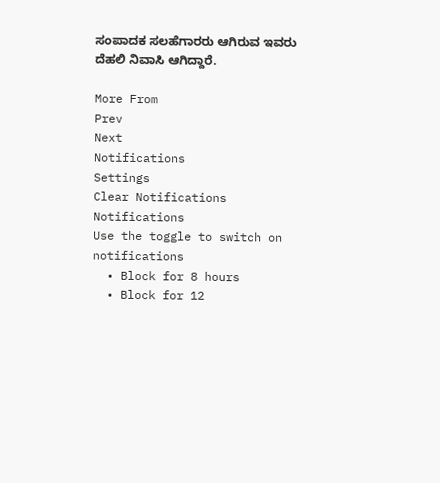ಸಂಪಾದಕ ಸಲಹೆಗಾರರು ಆಗಿರುವ ಇವರು ದೆಹಲಿ ನಿವಾಸಿ ಆಗಿದ್ದಾರೆ.

More From
Prev
Next
Notifications
Settings
Clear Notifications
Notifications
Use the toggle to switch on notifications
  • Block for 8 hours
  • Block for 12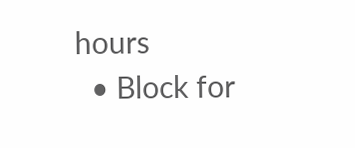hours
  • Block for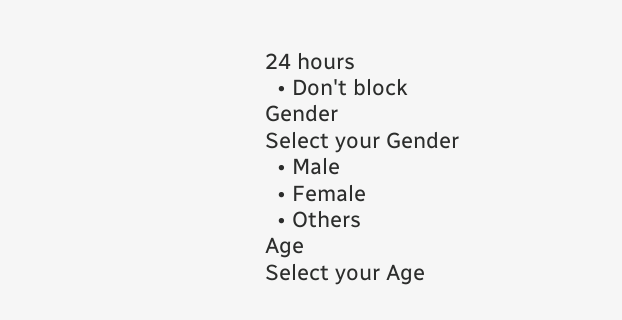24 hours
  • Don't block
Gender
Select your Gender
  • Male
  • Female
  • Others
Age
Select your Age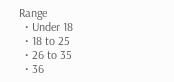Range
  • Under 18
  • 18 to 25
  • 26 to 35
  • 36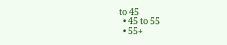to 45
  • 45 to 55
  • 55+